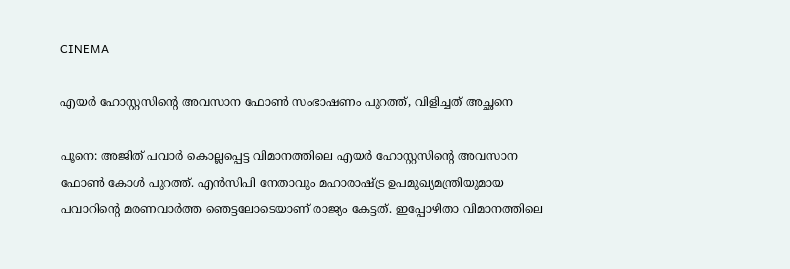CINEMA

എയര്‍ ഹോസ്റ്റസിന്റെ അവസാന ഫോണ്‍ സംഭാഷണം പുറത്ത്, വിളിച്ചത് അച്ഛനെ

പൂനെ: അജിത് പവാര്‍ കൊല്ലപ്പെട്ട വിമാനത്തിലെ എയര്‍ ഹോസ്റ്റസിന്റെ അവസാന ഫോണ്‍ കോള്‍ പുറത്ത്. എന്‍സിപി നേതാവും മഹാരാഷ്ട്ര ഉപമുഖ്യമന്ത്രിയുമായ പവാറിന്റെ മരണവാര്‍ത്ത ഞെട്ടലോടെയാണ് രാജ്യം കേട്ടത്. ഇപ്പോഴിതാ വിമാനത്തിലെ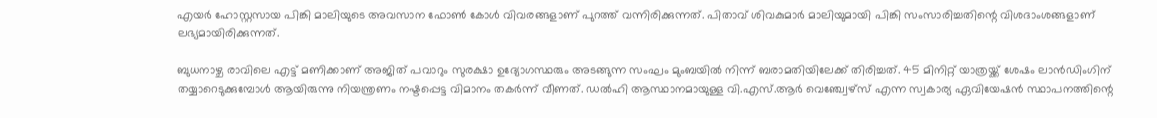എയര്‍ ഹോസ്റ്റസായ പിങ്കി മാലിയുടെ അവസാന ഫോണ്‍ കോള്‍ വിവരങ്ങളാണ് പുറത്ത് വന്നിരിക്കുന്നത്. പിതാവ് ശിവകുമാര്‍ മാലിയുമായി പിങ്കി സംസാരിച്ചതിന്റെ വിശദാംശങ്ങളാണ് ലഭ്യമായിരിക്കുന്നത്.

ബുധനാഴ്ച രാവിലെ എട്ട് മണിക്കാണ് അജിത് പവാറും സുരക്ഷാ ഉദ്യോഗസ്ഥരും അടങ്ങുന്ന സംഘം മുംബയില്‍ നിന്ന് ബരാമതിയിലേക്ക് തിരിച്ചത്. 45 മിനിറ്റ് യാത്രയ്ക്ക് ശേഷം ലാന്‍ഡിംഗിന് തയ്യാറെടുക്കുമ്പോള്‍ ആയിരുന്നു നിയന്ത്രണം നഷ്ടപ്പെട്ട വിമാനം തകര്‍ന്ന് വീണത്. ഡല്‍ഹി ആസ്ഥാനമായുള്ള വി.എസ്.ആര്‍ വെഞ്ച്വേഴ്സ് എന്ന സ്വകാര്യ ഏവിയേഷന്‍ സ്ഥാപനത്തിന്റെ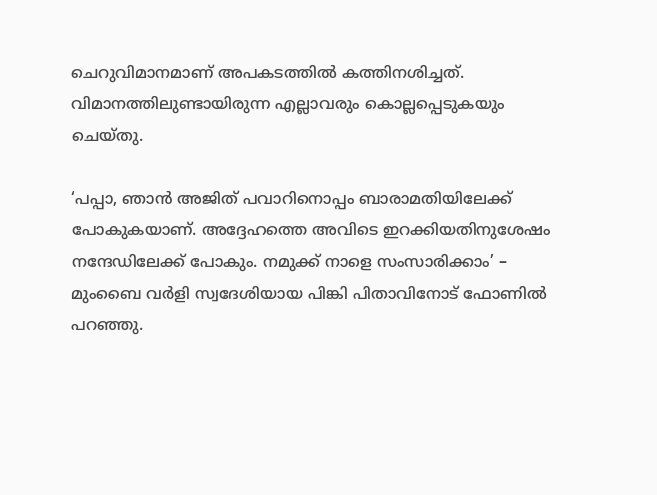ചെറുവിമാനമാണ് അപകടത്തില്‍ കത്തിനശിച്ചത്. വിമാനത്തിലുണ്ടായിരുന്ന എല്ലാവരും കൊല്ലപ്പെടുകയും ചെയ്തു.

‘പപ്പാ, ഞാന്‍ അജിത് പവാറിനൊപ്പം ബാരാമതിയിലേക്ക് പോകുകയാണ്. അദ്ദേഹത്തെ അവിടെ ഇറക്കിയതിനുശേഷം നന്ദേഡിലേക്ക് പോകും. നമുക്ക് നാളെ സംസാരിക്കാം’ – മുംബൈ വര്‍ളി സ്വദേശിയായ പിങ്കി പിതാവിനോട് ഫോണില്‍ പറഞ്ഞു.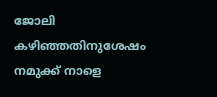ജോലി കഴിഞ്ഞതിനുശേഷം നമുക്ക് നാളെ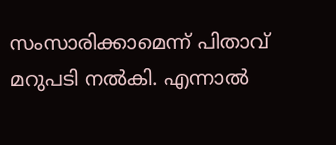സംസാരിക്കാമെന്ന് പിതാവ് മറുപടി നല്‍കി. എന്നാല്‍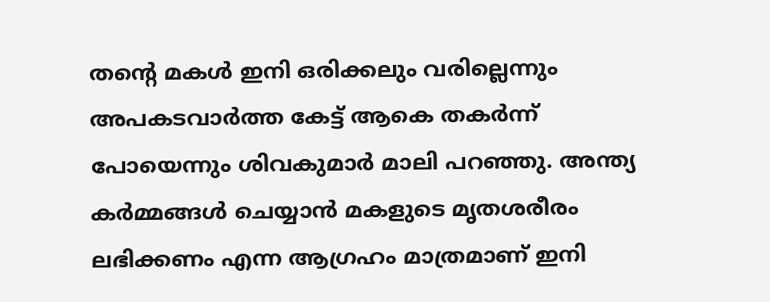തന്റെ മകള്‍ ഇനി ഒരിക്കലും വരില്ലെന്നും അപകടവാര്‍ത്ത കേട്ട് ആകെ തകര്‍ന്ന് പോയെന്നും ശിവകുമാര്‍ മാലി പറഞ്ഞു. അന്ത്യ കര്‍മ്മങ്ങള്‍ ചെയ്യാന്‍ മകളുടെ മൃതശരീരം ലഭിക്കണം എന്ന ആഗ്രഹം മാത്രമാണ് ഇനി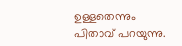ഉള്ളതെന്നും പിതാവ് പറയുന്നു.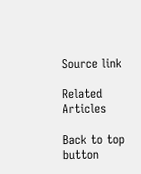Source link

Related Articles

Back to top button